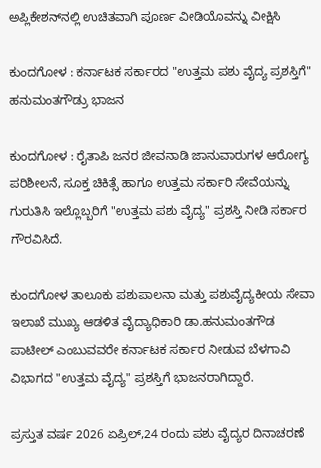ಅಪ್ಲಿಕೇಶನ್‌ನಲ್ಲಿ ಉಚಿತವಾಗಿ ಪೂರ್ಣ ವೀಡಿಯೊವನ್ನು ವೀಕ್ಷಿಸಿ

ಕುಂದಗೋಳ : ಕರ್ನಾಟಕ ಸರ್ಕಾರದ "ಉತ್ತಮ ಪಶು ವೈದ್ಯ ಪ್ರಶಸ್ತಿಗೆ" ಹನುಮಂತಗೌಡ್ರು ಭಾಜನ

ಕುಂದಗೋಳ : ರೈತಾಪಿ ಜನರ ಜೀವನಾಡಿ ಜಾನುವಾರುಗಳ ಆರೋಗ್ಯ ಪರಿಶೀಲನೆ, ಸೂಕ್ತ ಚಿಕಿತ್ಸೆ ಹಾಗೂ ಉತ್ತಮ ಸರ್ಕಾರಿ ಸೇವೆಯನ್ನು ಗುರುತಿಸಿ ಇಲ್ಲೊಬ್ಬರಿಗೆ "ಉತ್ತಮ ಪಶು ವೈದ್ಯ" ಪ್ರಶಸ್ತಿ ನೀಡಿ ಸರ್ಕಾರ ಗೌರವಿಸಿದೆ.

ಕುಂದಗೋಳ ತಾಲೂಕು ಪಶುಪಾಲನಾ ಮತ್ತು ಪಶುವೈದ್ಯಕೀಯ ಸೇವಾ ಇಲಾಖೆ ಮುಖ್ಯ ಆಡಳಿತ ವೈದ್ಯಾಧಿಕಾರಿ ಡಾ.ಹನುಮಂತಗೌಡ ಪಾಟೀಲ್ ಎಂಬುವವರೇ ಕರ್ನಾಟಕ ಸರ್ಕಾರ ನೀಡುವ ಬೆಳಗಾವಿ ವಿಭಾಗದ "ಉತ್ತಮ ವೈದ್ಯ" ಪ್ರಶಸ್ತಿಗೆ ಭಾಜನರಾಗಿದ್ದಾರೆ.

ಪ್ರಸ್ತುತ ವರ್ಷ 2026 ಏಪ್ರಿಲ್,24 ರಂದು ಪಶು ವೈದ್ಯರ ದಿನಾಚರಣೆ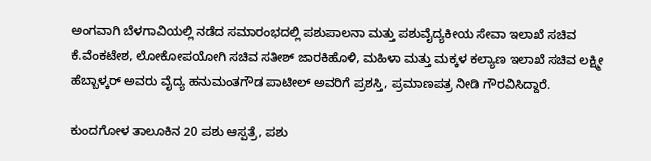ಅಂಗವಾಗಿ ಬೆಳಗಾವಿಯಲ್ಲಿ ನಡೆದ ಸಮಾರಂಭದಲ್ಲಿ ಪಶುಪಾಲನಾ ಮತ್ತು ಪಶುವೈದ್ಯಕೀಯ ಸೇವಾ ಇಲಾಖೆ ಸಚಿವ ಕೆ.ವೆಂಕಟೇಶ, ಲೋಕೋಪಯೋಗಿ ಸಚಿವ ಸತೀಶ್ ಜಾರಕಿಹೊಳಿ, ಮಹಿಳಾ ಮತ್ತು ಮಕ್ಕಳ ಕಲ್ಯಾಣ ಇಲಾಖೆ ಸಚಿವ ಲಕ್ಷ್ಮೀ ಹೆಬ್ಬಾಳ್ಕರ್ ಅವರು ವೈದ್ಯ ಹನುಮಂತಗೌಡ ಪಾಟೀಲ್ ಅವರಿಗೆ ಪ್ರಶಸ್ತಿ, ಪ್ರಮಾಣಪತ್ರ ನೀಡಿ ಗೌರವಿಸಿದ್ದಾರೆ.

ಕುಂದಗೋಳ ತಾಲೂಕಿನ 20 ಪಶು ಆಸ್ಪತ್ರೆ, ಪಶು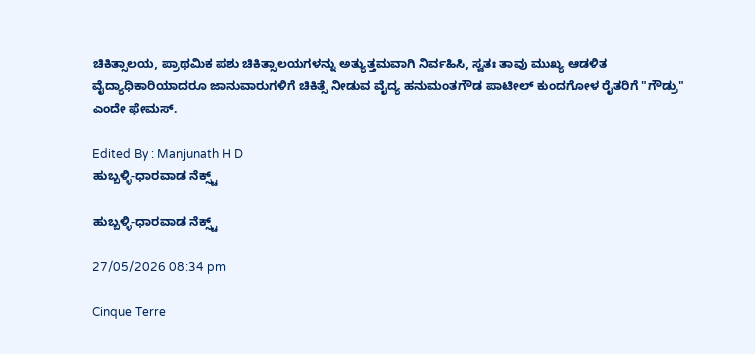ಚಿಕಿತ್ಸಾಲಯ, ಪ್ರಾಥಮಿಕ ಪಶು ಚಿಕಿತ್ಸಾಲಯಗಳನ್ನು ಅತ್ಯುತ್ತಮವಾಗಿ ನಿರ್ವಹಿಸಿ, ಸ್ವತಃ ತಾವು ಮುಖ್ಯ ಆಡಳಿತ ವೈದ್ಯಾಧಿಕಾರಿಯಾದರೂ ಜಾನುವಾರುಗಳಿಗೆ ಚಿಕಿತ್ಸೆ ನೀಡುವ ವೈದ್ಯ ಹನುಮಂತಗೌಡ ಪಾಟೀಲ್ ಕುಂದಗೋಳ ರೈತರಿಗೆ "ಗೌಡ್ರು" ಎಂದೇ ಫೇಮಸ್.

Edited By : Manjunath H D
ಹುಬ್ಬಳ್ಳಿ-ಧಾರವಾಡ ನೆಕ್ಸ್ಟ್

ಹುಬ್ಬಳ್ಳಿ-ಧಾರವಾಡ ನೆಕ್ಸ್ಟ್

27/05/2026 08:34 pm

Cinque Terre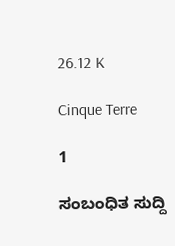26.12 K

Cinque Terre

1

ಸಂಬಂಧಿತ ಸುದ್ದಿ